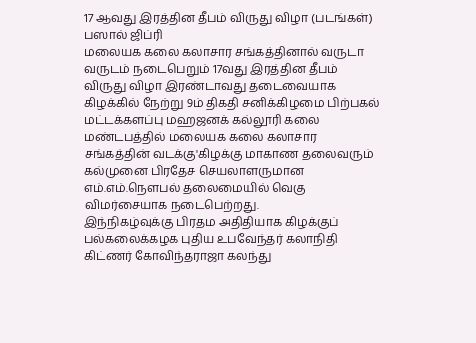17 ஆவது இரத்தின தீபம் விருது விழா (படங்கள்)
பஸால் ஜிப்ரி
மலையக கலை கலாசார சங்கத்தினால் வருடா வருடம் நடைபெறும் 17வது இரத்தின தீபம் விருது விழா இரண்டாவது தடைவையாக கிழக்கில் நேற்று 9ம் திகதி சனிக்கிழமை பிற்பகல் மட்டக்களப்பு மஹஜனக் கல்லூரி கலை மண்டபத்தில் மலையக கலை கலாசார சங்கத்தின் வடக்கு'கிழக்கு மாகாண தலைவரும் கல்முனை பிரதேச செயலாளருமான எம்.எம்.நௌபல் தலைமையில் வெகு விமர்சையாக நடைபெற்றது.
இந்நிகழ்வுக்கு பிரதம அதிதியாக கிழக்குப் பல்கலைக்கழக புதிய உபவேந்தர் கலாநிதி கிட்ணர் கோவிந்தராஜா கலந்து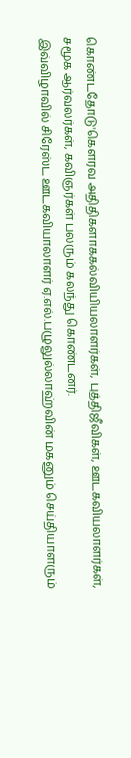கொண்டதோடு'கௌரவ அதிதிகளாககல்வியியலாளர்கள், புத்திஜீவிகள், ஊடகவியலாளர்கள், சமூக ஆர்வலர்கள், கவிஞர்கள் பலரும் கலந்து கொண்டனர்.
இவ்விழாவில் சிரேஸ்ட ஊடகவியாலாளர் ஏ.எல்.பழுலுல்லாஹ்வின் மகனும் செய்தியாளரும்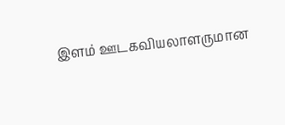இளம் ஊடகவியலாளருமான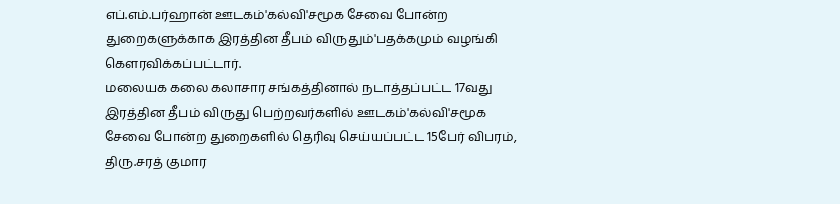எப்.எம்.பர்ஹான் ஊடகம்'கல்வி'சமூக சேவை போன்ற துறைகளுக்காக இரத்தின தீபம் விருதும்'பதக்கமும் வழங்கி கௌரவிக்கப்பட்டார்.
மலையக கலை கலாசார சங்கத்தினால் நடாத்தப்பட்ட 17வது இரத்தின தீபம் விருது பெற்றவர்களில் ஊடகம்'கல்வி'சமூக சேவை போன்ற துறைகளில் தெரிவு செய்யப்பட்ட 15பேர் விபரம்,
திரு.சரத் குமார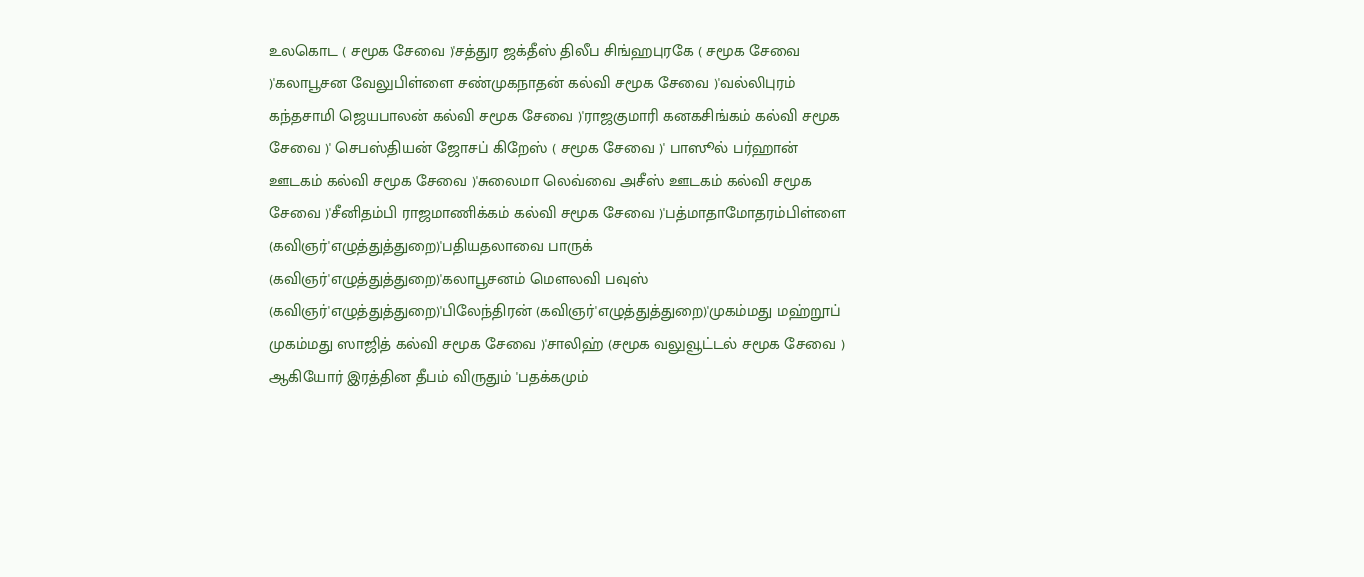உலகொட ( சமூக சேவை )'சத்துர ஜக்தீஸ் திலீப சிங்ஹபுரகே ( சமூக சேவை )'கலாபூசன வேலுபிள்ளை சண்முகநாதன் கல்வி சமூக சேவை )'வல்லிபுரம் கந்தசாமி ஜெயபாலன் கல்வி சமூக சேவை )'ராஜகுமாரி கனகசிங்கம் கல்வி சமூக சேவை )' செபஸ்தியன் ஜோசப் கிறேஸ் ( சமூக சேவை )' பாஸூல் பர்ஹான் ஊடகம் கல்வி சமூக சேவை )'சுலைமா லெவ்வை அசீஸ் ஊடகம் கல்வி சமூக சேவை )'சீனிதம்பி ராஜமாணிக்கம் கல்வி சமூக சேவை )'பத்மாதாமோதரம்பிள்ளை (கவிஞர்'எழுத்துத்துறை)'பதியதலாவை பாருக் (கவிஞர்'எழுத்துத்துறை)'கலாபூசனம் மௌலவி பவுஸ் (கவிஞர்'எழுத்துத்துறை)'பிலேந்திரன் (கவிஞர்'எழுத்துத்துறை)'முகம்மது மஹ்றூப் முகம்மது ஸாஜித் கல்வி சமூக சேவை )'சாலிஹ் (சமூக வலுவூட்டல் சமூக சேவை ) ஆகியோர் இரத்தின தீபம் விருதும் 'பதக்கமும்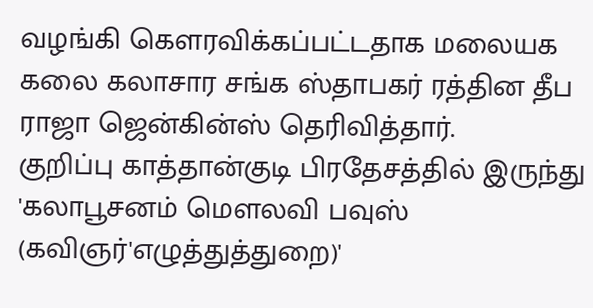வழங்கி கௌரவிக்கப்பட்டதாக மலையக கலை கலாசார சங்க ஸ்தாபகர் ரத்தின தீப ராஜா ஜென்கின்ஸ் தெரிவித்தார்.
குறிப்பு காத்தான்குடி பிரதேசத்தில் இருந்து 'கலாபூசனம் மௌலவி பவுஸ் (கவிஞர்'எழுத்துத்துறை)'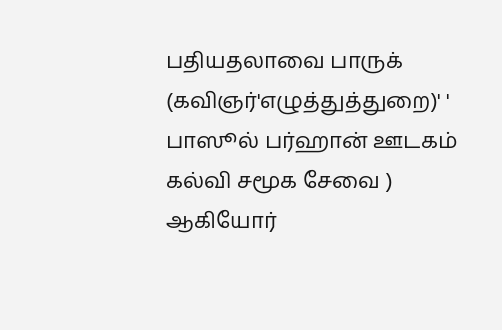பதியதலாவை பாருக் (கவிஞர்'எழுத்துத்துறை)' ' பாஸூல் பர்ஹான் ஊடகம் கல்வி சமூக சேவை ) ஆகியோர்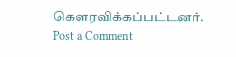கௌரவிக்கப்பட்டனர்.
Post a Comment